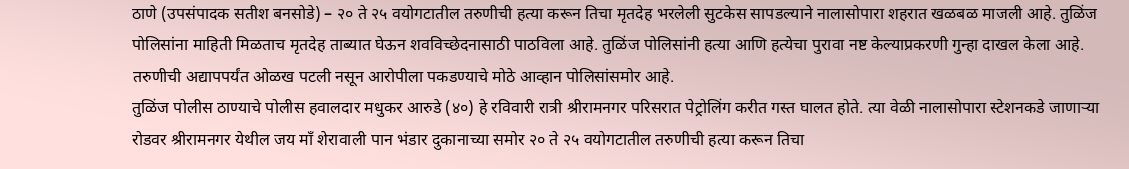ठाणे (उपसंपादक सतीश बनसोडे) – २० ते २५ वयोगटातील तरुणीची हत्या करून तिचा मृतदेह भरलेली सुटकेस सापडल्याने नालासोपारा शहरात खळबळ माजली आहे. तुळिंज पोलिसांना माहिती मिळताच मृतदेह ताब्यात घेऊन शवविच्छेदनासाठी पाठविला आहे. तुळिंज पोलिसांनी हत्या आणि हत्येचा पुरावा नष्ट केल्याप्रकरणी गुन्हा दाखल केला आहे. तरुणीची अद्यापपर्यंत ओळख पटली नसून आरोपीला पकडण्याचे मोठे आव्हान पोलिसांसमोर आहे.
तुळिंज पोलीस ठाण्याचे पोलीस हवालदार मधुकर आरुडे (४०) हे रविवारी रात्री श्रीरामनगर परिसरात पेट्रोलिंग करीत गस्त घालत होते. त्या वेळी नालासोपारा स्टेशनकडे जाणाऱ्या रोडवर श्रीरामनगर येथील जय माँ शेरावाली पान भंडार दुकानाच्या समोर २० ते २५ वयोगटातील तरुणीची हत्या करून तिचा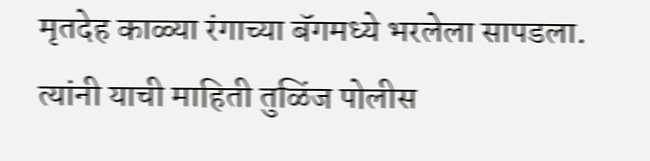मृतदेह काळ्या रंगाच्या बॅगमध्ये भरलेला सापडला. त्यांनी याची माहिती तुळिंज पोलीस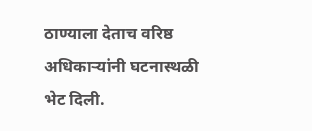ठाण्याला देताच वरिष्ठ अधिकाऱ्यांनी घटनास्थळी भेट दिली.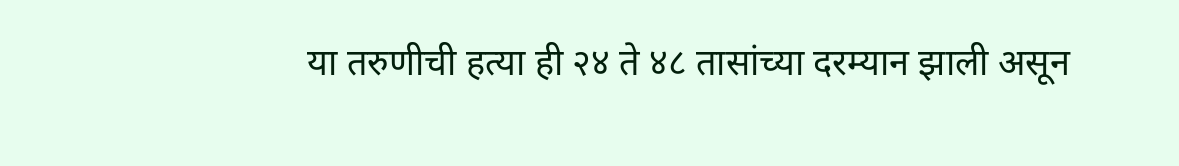या तरुणीची हत्या ही २४ ते ४८ तासांच्या दरम्यान झाली असून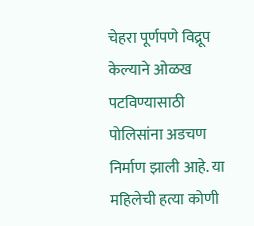चेहरा पूर्णपणे विद्रूप केल्याने ओळख पटविण्यासाठी पोलिसांना अडचण निर्माण झाली आहे. या महिलेची हत्या कोणी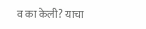व का केली? याचा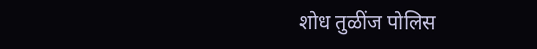शोध तुळींज पोलिस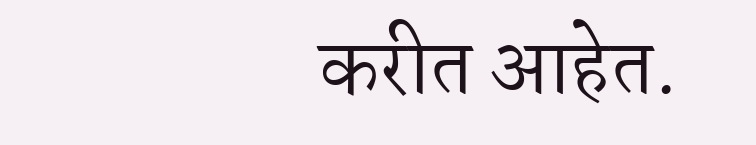करीत आहेत.